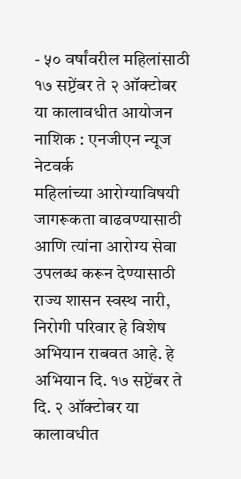- ५० वर्षांवरील महिलांसाठी १७ सप्टेंबर ते २ ऑक्टोबर या कालावधीत आयोजन
नाशिक : एनजीएन न्यूज नेटवर्क
महिलांच्या आरोग्याविषयी जागरूकता वाढवण्यासाठी आणि त्यांना आरोग्य सेवा उपलब्ध करून देण्यासाठी राज्य शासन स्वस्थ नारी, निरोगी परिवार हे विशेष अभियान राबवत आहे. हे अभियान दि. १७ सप्टेंबर ते दि. २ ऑक्टोबर या कालावधीत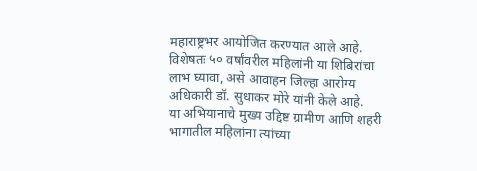महाराष्ट्रभर आयोजित करण्यात आले आहे. विशेषतः ५० वर्षांवरील महिलांनी या शिबिरांचा लाभ घ्यावा, असे आवाहन जिल्हा आरोग्य अधिकारी डॉ. सुधाकर मोरे यांनी केले आहे.
या अभियानाचे मुख्य उद्दिष्ट ग्रामीण आणि शहरी भागातील महिलांना त्यांच्या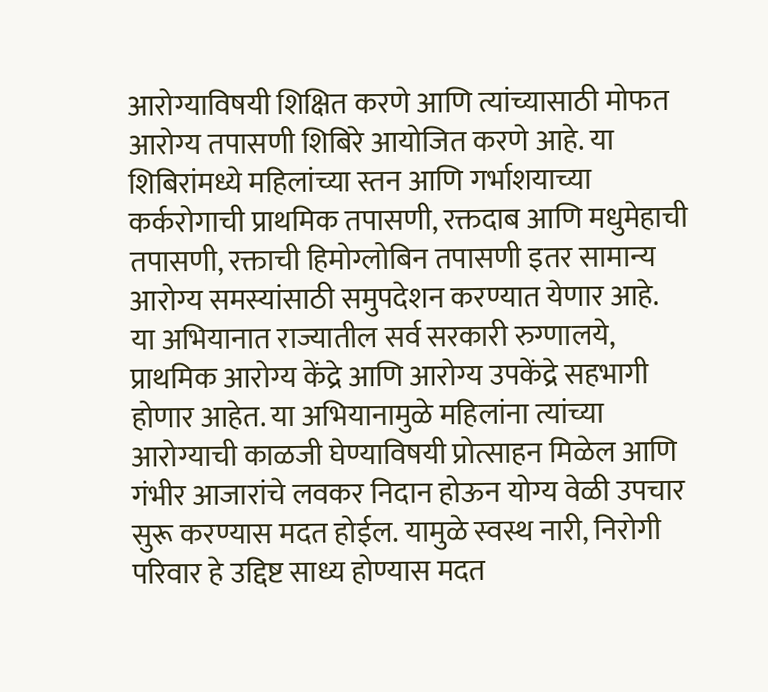आरोग्याविषयी शिक्षित करणे आणि त्यांच्यासाठी मोफत आरोग्य तपासणी शिबिरे आयोजित करणे आहे. या शिबिरांमध्ये महिलांच्या स्तन आणि गर्भाशयाच्या कर्करोगाची प्राथमिक तपासणी, रक्तदाब आणि मधुमेहाची तपासणी, रक्ताची हिमोग्लोबिन तपासणी इतर सामान्य आरोग्य समस्यांसाठी समुपदेशन करण्यात येणार आहे.
या अभियानात राज्यातील सर्व सरकारी रुग्णालये, प्राथमिक आरोग्य केंद्रे आणि आरोग्य उपकेंद्रे सहभागी होणार आहेत. या अभियानामुळे महिलांना त्यांच्या आरोग्याची काळजी घेण्याविषयी प्रोत्साहन मिळेल आणि गंभीर आजारांचे लवकर निदान होऊन योग्य वेळी उपचार सुरू करण्यास मदत होईल. यामुळे स्वस्थ नारी, निरोगी परिवार हे उद्दिष्ट साध्य होण्यास मदत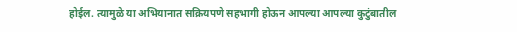होईल. त्यामुळे या अभियानात सक्रियपणे सहभागी होऊन आपल्या आपल्या कुटुंबातील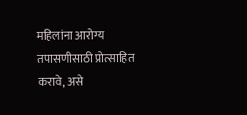महिलांना आरोग्य तपासणीसाठी प्रोत्साहित करावे, असे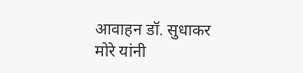आवाहन डॉ. सुधाकर मोरे यांनी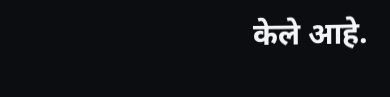केले आहे.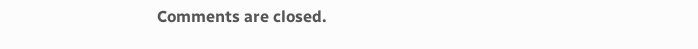Comments are closed.